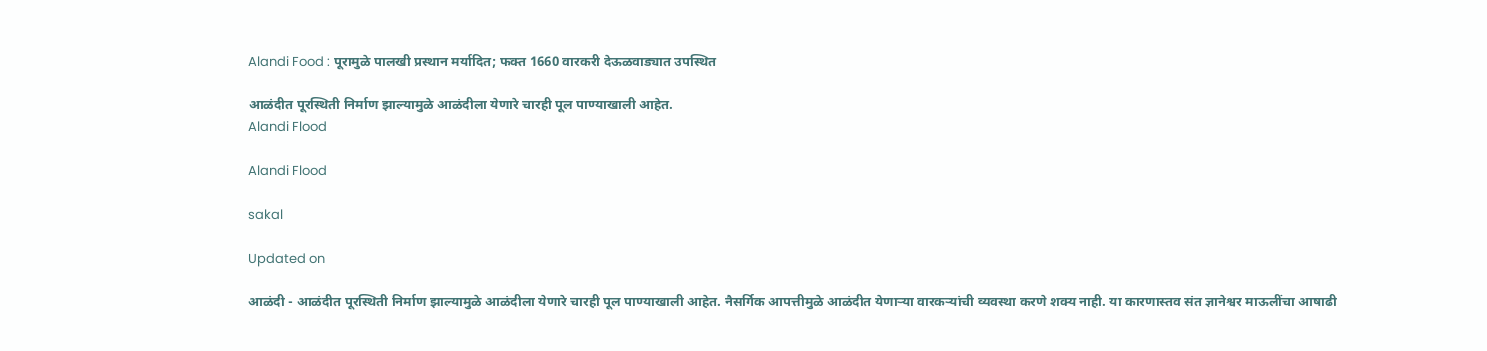Alandi Food : पूरामुळे पालखी प्रस्थान मर्यादित; फक्त 1660 वारकरी देऊळवाड्यात उपस्थित

आळंदीत पूरस्थिती निर्माण झाल्यामुळे आळंदीला येणारे चारही पूल पाण्याखाली आहेत.
Alandi Flood

Alandi Flood

sakal

Updated on

आळंदी - आळंदीत पूरस्थिती निर्माण झाल्यामुळे आळंदीला येणारे चारही पूल पाण्याखाली आहेत. नैसर्गिक आपत्तीमुळे आळंदीत येणाऱ्या वारकऱ्यांची व्यवस्था करणे शक्य नाही. या कारणास्तव संत ज्ञानेश्वर माऊलींचा आषाढी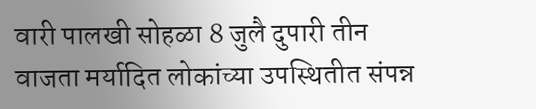वारी पालखी सोहळा 8 जुलै दुपारी तीन वाजता मर्यादित लोकांच्या उपस्थितीत संपन्न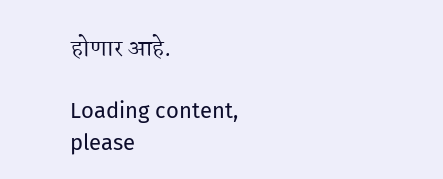होणार आहे.

Loading content, please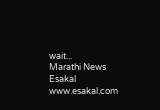wait...
Marathi News Esakal
www.esakal.com